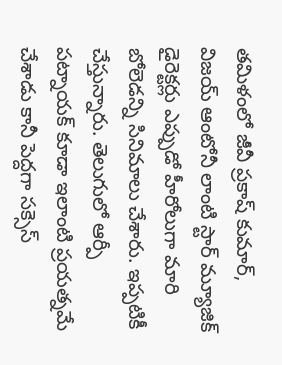తమిళంలో జీవీ ప్రకాష్ కుమార్, విజయ్ ఆంటోనీ లాంటి స్టార్ మ్యూజిక్ డైరెక్టర్లు ఎప్పుడో హీరోలుగా మారి బోలెడన్ని సినిమాలు చేశారు. ఇప్పటికీ చేస్తున్నారు. తెలుగులో ఆర్పీ పట్నాయక్ కూడా ఇలాంటి ప్రయత్నమే చేశాడు కానీ పెద్దగా సక్సెస్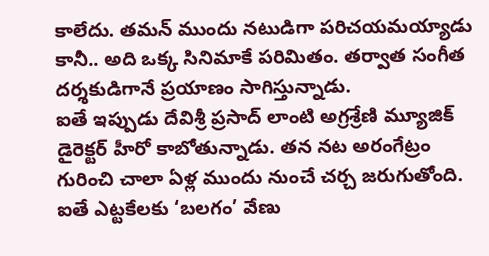కాలేదు. తమన్ ముందు నటుడిగా పరిచయమయ్యాడు కానీ.. అది ఒక్క సినిమాకే పరిమితం. తర్వాత సంగీత దర్శకుడిగానే ప్రయాణం సాగిస్తున్నాడు.
ఐతే ఇప్పుడు దేవిశ్రీ ప్రసాద్ లాంటి అగ్రశ్రేణి మ్యూజిక్ డైరెక్టర్ హీరో కాబోతున్నాడు. తన నట అరంగేట్రం గురించి చాలా ఏళ్ల ముందు నుంచే చర్చ జరుగుతోంది. ఐతే ఎట్టకేలకు ‘బలగం’ వేణు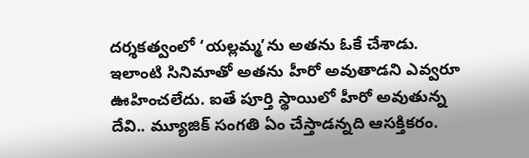దర్శకత్వంలో ‘యల్లమ్మ’ను అతను ఓకే చేశాడు. ఇలాంటి సినిమాతో అతను హీరో అవుతాడని ఎవ్వరూ ఊహించలేదు. ఐతే పూర్తి స్థాయిలో హీరో అవుతున్న దేవి.. మ్యూజిక్ సంగతి ఏం చేస్తాడన్నది ఆసక్తికరం.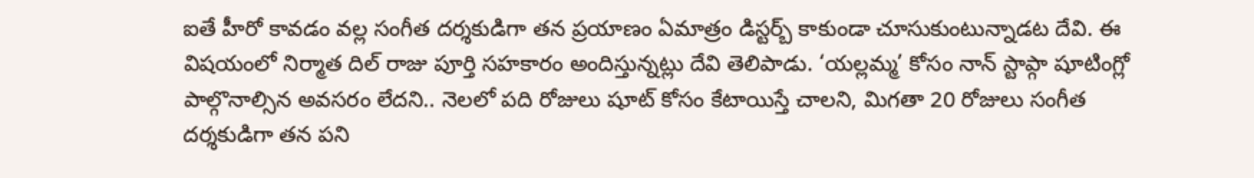ఐతే హీరో కావడం వల్ల సంగీత దర్శకుడిగా తన ప్రయాణం ఏమాత్రం డిస్టర్బ్ కాకుండా చూసుకుంటున్నాడట దేవి. ఈ విషయంలో నిర్మాత దిల్ రాజు పూర్తి సహకారం అందిస్తున్నట్లు దేవి తెలిపాడు. ‘యల్లమ్మ’ కోసం నాన్ స్టాప్గా షూటింగ్లో పాల్గొనాల్సిన అవసరం లేదని.. నెలలో పది రోజులు షూట్ కోసం కేటాయిస్తే చాలని, మిగతా 20 రోజులు సంగీత దర్శకుడిగా తన పని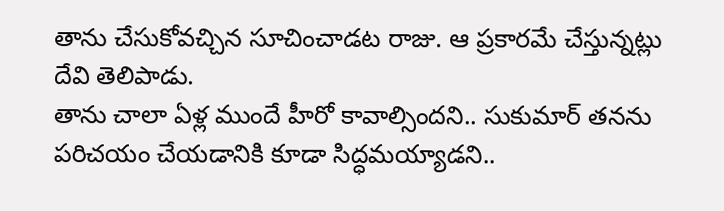తాను చేసుకోవచ్చిన సూచించాడట రాజు. ఆ ప్రకారమే చేస్తున్నట్లు దేవి తెలిపాడు.
తాను చాలా ఏళ్ల ముందే హీరో కావాల్సిందని.. సుకుమార్ తనను పరిచయం చేయడానికి కూడా సిద్ధమయ్యాడని..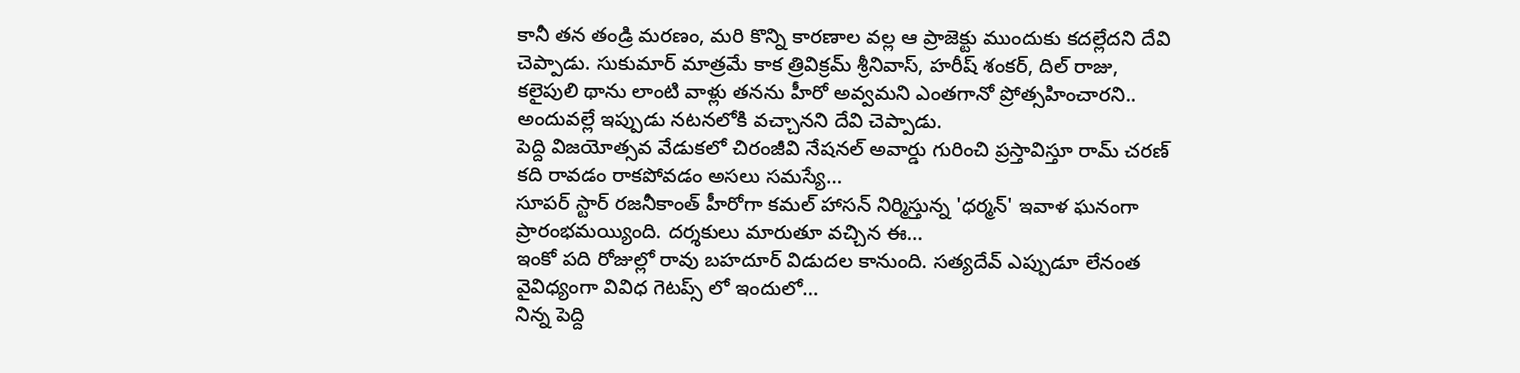కానీ తన తండ్రి మరణం, మరి కొన్ని కారణాల వల్ల ఆ ప్రాజెక్టు ముందుకు కదల్లేదని దేవి చెప్పాడు. సుకుమార్ మాత్రమే కాక త్రివిక్రమ్ శ్రీనివాస్, హరీష్ శంకర్, దిల్ రాజు, కలైపులి థాను లాంటి వాళ్లు తనను హీరో అవ్వమని ఎంతగానో ప్రోత్సహించారని.. అందువల్లే ఇప్పుడు నటనలోకి వచ్చానని దేవి చెప్పాడు.
పెద్ది విజయోత్సవ వేడుకలో చిరంజీవి నేషనల్ అవార్డు గురించి ప్రస్తావిస్తూ రామ్ చరణ్ కది రావడం రాకపోవడం అసలు సమస్యే…
సూపర్ స్టార్ రజనీకాంత్ హీరోగా కమల్ హాసన్ నిర్మిస్తున్న 'ధర్మన్' ఇవాళ ఘనంగా ప్రారంభమయ్యింది. దర్శకులు మారుతూ వచ్చిన ఈ…
ఇంకో పది రోజుల్లో రావు బహదూర్ విడుదల కానుంది. సత్యదేవ్ ఎప్పుడూ లేనంత వైవిధ్యంగా వివిధ గెటప్స్ లో ఇందులో…
నిన్న పెద్ది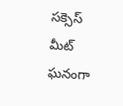సక్సెస్ మీట్ ఘనంగా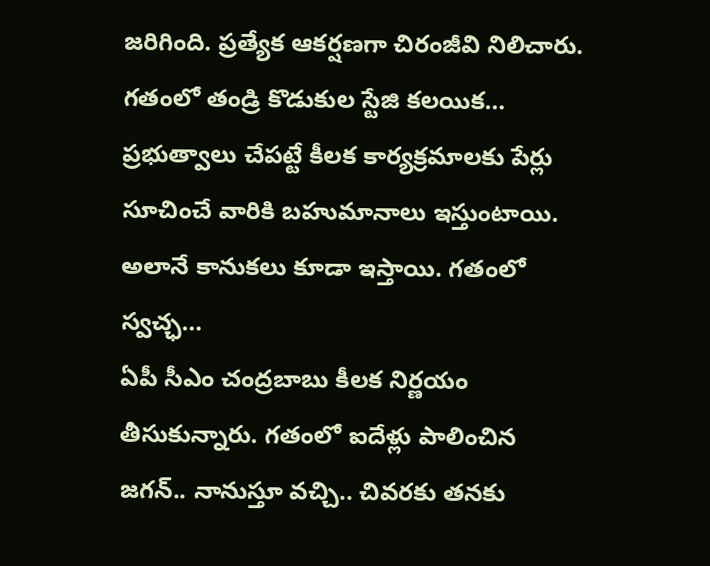జరిగింది. ప్రత్యేక ఆకర్షణగా చిరంజీవి నిలిచారు. గతంలో తండ్రి కొడుకుల స్టేజి కలయిక…
ప్రభుత్వాలు చేపట్టే కీలక కార్యక్రమాలకు పేర్లు సూచించే వారికి బహుమానాలు ఇస్తుంటాయి. అలానే కానుకలు కూడా ఇస్తాయి. గతంలో స్వచ్ఛ…
ఏపీ సీఎం చంద్రబాబు కీలక నిర్ణయం తీసుకున్నారు. గతంలో ఐదేళ్లు పాలించిన జగన్.. నానుస్తూ వచ్చి.. చివరకు తనకు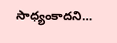సాధ్యంకాదని…